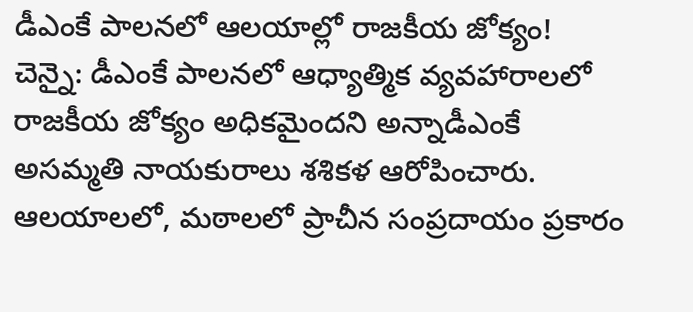డీఎంకే పాలనలో ఆలయాల్లో రాజకీయ జోక్యం!
చెన్నై: డీఎంకే పాలనలో ఆధ్యాత్మిక వ్యవహారాలలో రాజకీయ జోక్యం అధికమైందని అన్నాడీఎంకే అసమ్మతి నాయకురాలు శశికళ ఆరోపించారు. ఆలయాలలో, మఠాలలో ప్రాచీన సంప్రదాయం ప్రకారం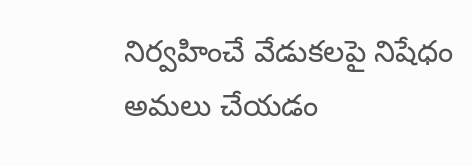నిర్వహించే వేడుకలపై నిషేధం అమలు చేయడం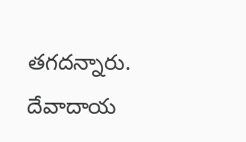తగదన్నారు. దేవాదాయ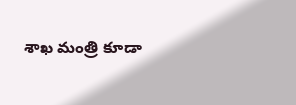శాఖ మంత్రి కూడా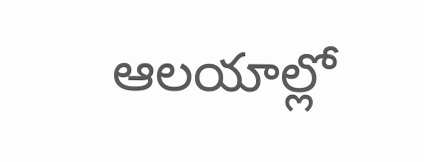ఆలయాల్లో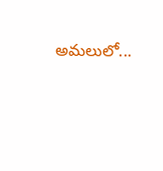అమలులో...